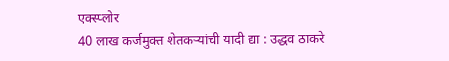एक्स्प्लोर
40 लाख कर्जमुक्त शेतकऱ्यांची यादी द्या : उद्धव ठाकरे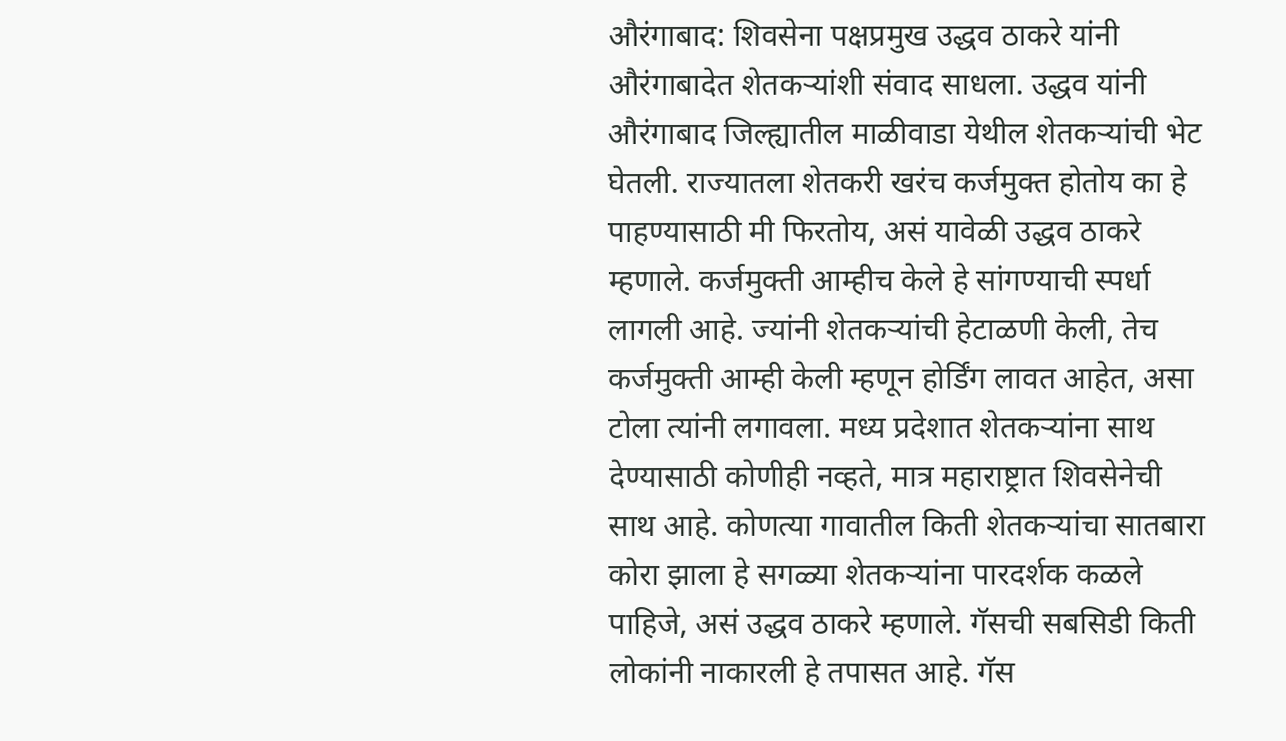औरंगाबाद: शिवसेना पक्षप्रमुख उद्धव ठाकरे यांनी औरंगाबादेत शेतकऱ्यांशी संवाद साधला. उद्धव यांनी औरंगाबाद जिल्ह्यातील माळीवाडा येथील शेतकऱ्यांची भेट घेतली. राज्यातला शेतकरी खरंच कर्जमुक्त होतोय का हे पाहण्यासाठी मी फिरतोय, असं यावेळी उद्धव ठाकरे म्हणाले. कर्जमुक्ती आम्हीच केले हे सांगण्याची स्पर्धा लागली आहे. ज्यांनी शेतकऱ्यांची हेटाळणी केली, तेच कर्जमुक्ती आम्ही केली म्हणून होर्डिंग लावत आहेत, असा टोला त्यांनी लगावला. मध्य प्रदेशात शेतकऱ्यांना साथ देण्यासाठी कोणीही नव्हते, मात्र महाराष्ट्रात शिवसेनेची साथ आहे. कोणत्या गावातील किती शेतकऱ्यांचा सातबारा कोरा झाला हे सगळ्या शेतकऱ्यांना पारदर्शक कळले पाहिजे, असं उद्धव ठाकरे म्हणाले. गॅसची सबसिडी किती लोकांनी नाकारली हे तपासत आहे. गॅस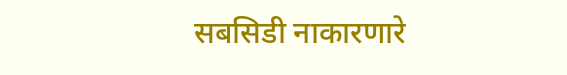सबसिडी नाकारणारे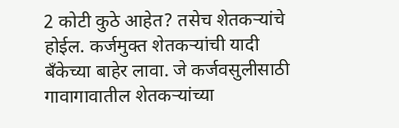2 कोटी कुठे आहेत? तसेच शेतकऱ्यांचे होईल. कर्जमुक्त शेतकऱ्यांची यादी बँकेच्या बाहेर लावा. जे कर्जवसुलीसाठी गावागावातील शेतकऱ्यांच्या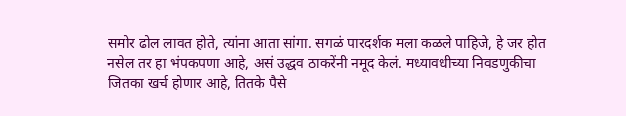समोर ढोल लावत होते, त्यांना आता सांगा. सगळं पारदर्शक मला कळले पाहिजे, हे जर होत नसेल तर हा भंपकपणा आहे, असं उद्धव ठाकरेंनी नमूद केलं. मध्यावधीच्या निवडणुकीचा जितका खर्च होणार आहे, तितके पैसे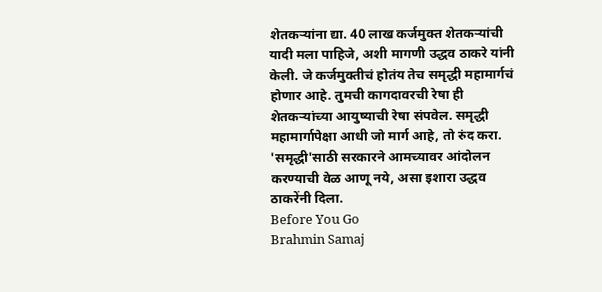शेतकऱ्यांना द्या. 40 लाख कर्जमुक्त शेतकऱ्यांची यादी मला पाहिजे, अशी मागणी उद्धव ठाकरे यांनी केली. जे कर्जमुक्तीचं होतंय तेच समृद्धी महामार्गचं होणार आहे. तुमची कागदावरची रेषा ही शेतकऱ्यांच्या आयुष्याची रेषा संपवेल. समृद्धी महामार्गापेक्षा आधी जो मार्ग आहे, तो रुंद करा. 'समृद्धी'साठी सरकारने आमच्यावर आंदोलन करण्याची वेळ आणू नये, असा इशारा उद्धव ठाकरेंनी दिला.
Before You Go
Brahmin Samaj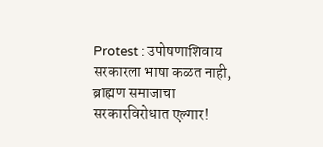Protest : उपोषणाशिवाय सरकारला भाषा कळत नाही, ब्राह्मण समाजाचा सरकारविरोधात एल्गार!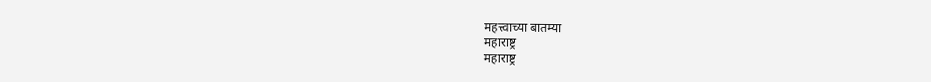महत्त्वाच्या बातम्या
महाराष्ट्र
महाराष्ट्र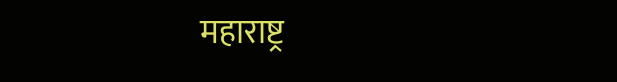महाराष्ट्र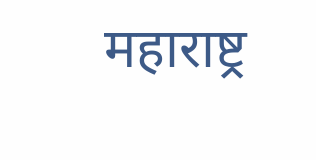महाराष्ट्र